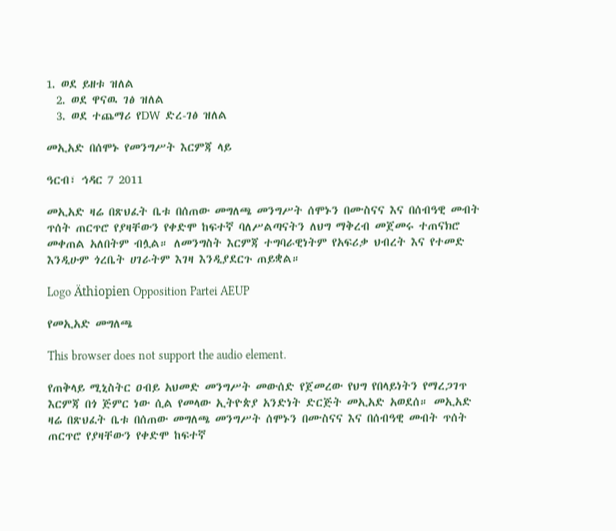1. ወደ ይዘቱ ዝለል
  2. ወደ ዋናዉ ገፅ ዝለል
  3. ወደ ተጨማሪ የDW ድረ-ገፅ ዝለል

መኢአድ በሰሞኑ የመንግሥት እርምጃ ላይ

ዓርብ፣ ኅዳር 7 2011

መኢአድ ዛሬ በጽህፈት ቤቱ በሰጠው መግለጫ መንግሥት ሰሞኑን በሙስናና እና በሰብዓዊ መብት ጥሰት ጠርጥሮ የያዛቸውን የቀድሞ ከፍተኛ ባለሥልጣናትን ለህግ ማቅረብ መጀመሩ ተጠናክሮ መቀጠል አለበትም ብሏል። ለመንግስት እርምጃ ተግባራዊነትም የአፍሪቃ ህብረት እና የተመድ እንዲሁም ጎረቤት ሀገራትም እገዛ እንዲያደርጉ ጠይቋል።

Logo Äthiopien Opposition Partei AEUP

የመኢአድ መግለጫ

This browser does not support the audio element.

የጠቅላይ ሚኒስትር ዐብይ አህመድ መንግሥት መውሰድ የጀመረው የህግ የበላይነትን የማረጋገጥ እርምጃ በጎ ጅምር ነው ሲል የመላው ኢትዮጵያ አንድነት ድርጅት መኢአድ አወደሰ። መኢአድ ዛሬ በጽህፈት ቤቱ በሰጠው መግለጫ መንግሥት ሰሞኑን በሙስናና እና በሰብዓዊ መብት ጥሰት ጠርጥሮ የያዛቸውን የቀድሞ ከፍተኛ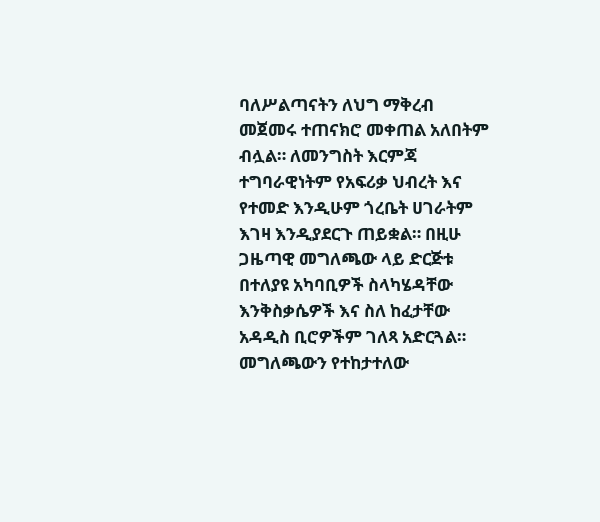ባለሥልጣናትን ለህግ ማቅረብ መጀመሩ ተጠናክሮ መቀጠል አለበትም ብሏል። ለመንግስት እርምጃ ተግባራዊነትም የአፍሪቃ ህብረት እና የተመድ እንዲሁም ጎረቤት ሀገራትም እገዛ እንዲያደርጉ ጠይቋል። በዚሁ ጋዜጣዊ መግለጫው ላይ ድርጅቱ በተለያዩ አካባቢዎች ስላካሄዳቸው እንቅስቃሴዎች እና ስለ ከፈታቸው አዳዲስ ቢሮዎችም ገለጻ አድርጓል። መግለጫውን የተከታተለው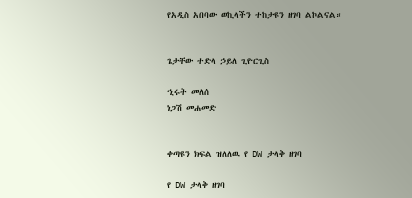የአዲስ አበባው ወኪላችን ተከታዩን ዘገባ ልኮልናል።


ጌታቸው ተድላ ኃይለ ጊዮርጊስ

ኂሩት መለሰ
ነጋሽ መሐመድ


ቀጣዩን ክፍል ዝለለዉ የ DW ታላቅ ዘገባ

የ DW ታላቅ ዘገባ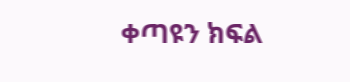ቀጣዩን ክፍል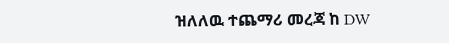ዝለለዉ ተጨማሪ መረጃ ከ DW